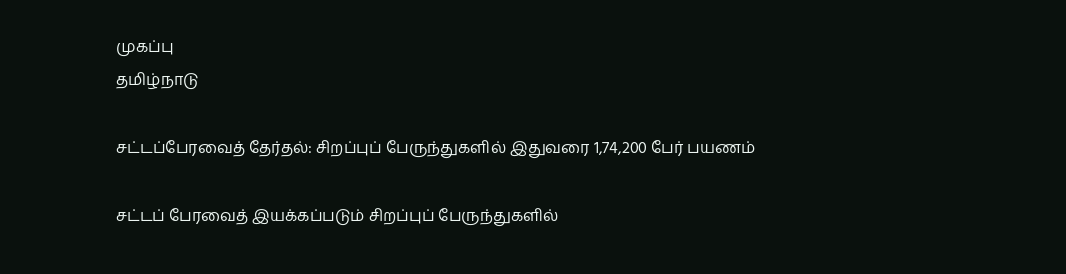முகப்பு
தமிழ்நாடு

சட்டப்பேரவைத் தேர்தல்: சிறப்புப் பேருந்துகளில் இதுவரை 1,74,200 பேர் பயணம்

சட்டப் பேரவைத் இயக்கப்படும் சிறப்புப் பேருந்துகளில்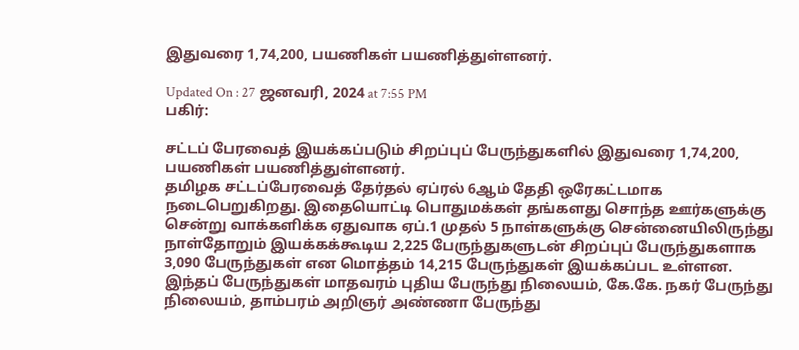இதுவரை 1,74,200, பயணிகள் பயணித்துள்ளனர்.

Updated On : 27 ஜனவரி, 2024 at 7:55 PM
பகிர்:

சட்டப் பேரவைத் இயக்கப்படும் சிறப்புப் பேருந்துகளில் இதுவரை 1,74,200, பயணிகள் பயணித்துள்ளனர்.
தமிழக சட்டப்பேரவைத் தேர்தல் ஏப்ரல் 6ஆம் தேதி ஒரேகட்டமாக நடைபெறுகிறது. இதையொட்டி பொதுமக்கள் தங்களது சொந்த ஊர்களுக்கு சென்று வாக்களிக்க ஏதுவாக ஏப்.1 முதல் 5 நாள்களுக்கு சென்னையிலிருந்து நாள்தோறும் இயக்கக்கூடிய 2,225 பேருந்துகளுடன் சிறப்புப் பேருந்துகளாக 3,090 பேருந்துகள் என மொத்தம் 14,215 பேருந்துகள் இயக்கப்பட உள்ளன.
இந்தப் பேருந்துகள் மாதவரம் புதிய பேருந்து நிலையம், கே.கே. நகர் பேருந்து நிலையம், தாம்பரம் அறிஞர் அண்ணா பேருந்து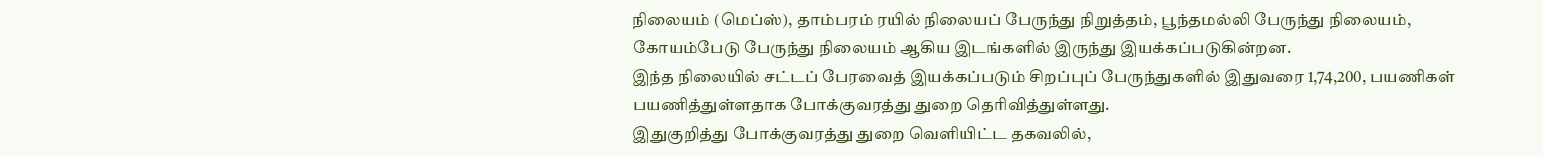நிலையம் (மெப்ஸ்), தாம்பரம் ரயில் நிலையப் பேருந்து நிறுத்தம், பூந்தமல்லி பேருந்து நிலையம், கோயம்பேடு பேருந்து நிலையம் ஆகிய இடங்களில் இருந்து இயக்கப்படுகின்றன.
இந்த நிலையில் சட்டப் பேரவைத் இயக்கப்படும் சிறப்புப் பேருந்துகளில் இதுவரை 1,74,200, பயணிகள் பயணித்துள்ளதாக போக்குவரத்து துறை தெரிவித்துள்ளது.
இதுகுறித்து போக்குவரத்து துறை வெளியிட்ட தகவலில்,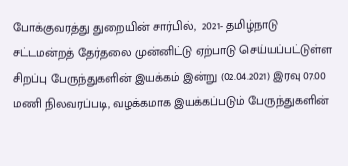போக்குவரத்து துறையின் சார்பில்,  2021- தமிழ்நாடு சட்டமன்றத் தேர்தலை முன்னிட்டு ஏற்பாடு செய்யப்பட்டுள்ள சிறப்பு பேருந்துகளின் இயக்கம் இன்று (02.04.2021) இரவு 07.00 மணி நிலவரப்படி, வழக்கமாக இயக்கப்படும் பேருந்துகளின்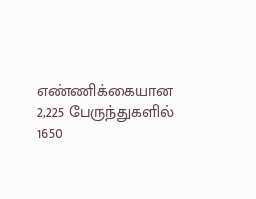எண்ணிக்கையான 2,225 பேருந்துகளில் 1650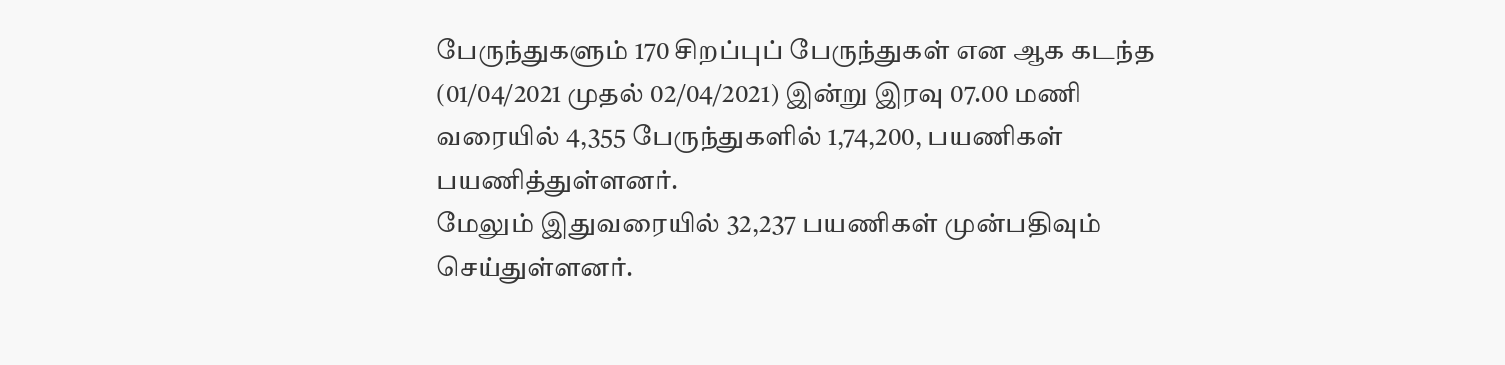பேருந்துகளும் 170 சிறப்புப் பேருந்துகள் என ஆக கடந்த (01/04/2021 முதல் 02/04/2021) இன்று இரவு 07.00 மணி வரையில் 4,355 பேருந்துகளில் 1,74,200, பயணிகள் பயணித்துள்ளனர்.
மேலும் இதுவரையில் 32,237 பயணிகள் முன்பதிவும் செய்துள்ளனர்.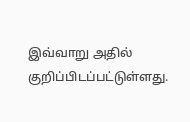இவ்வாறு அதில் குறிப்பிடப்பட்டுள்ளது.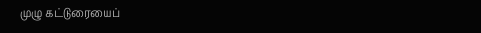முழு கட்டுரையைப்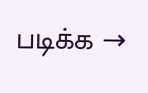படிக்க →